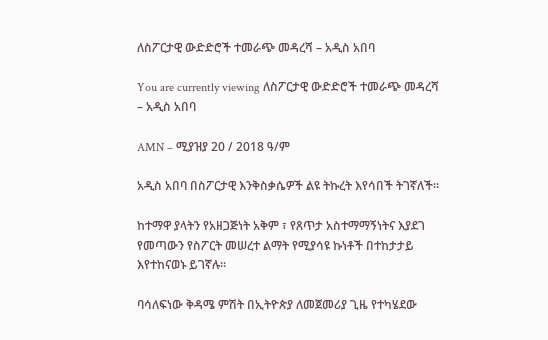ለስፖርታዊ ውድድሮች ተመራጭ መዳረሻ – አዲስ አበባ

You are currently viewing ለስፖርታዊ ውድድሮች ተመራጭ መዳረሻ – አዲስ አበባ

AMN – ሚያዝያ 20 / 2018 ዓ/ም

አዲስ አበባ በስፖርታዊ እንቅስቃሴዎች ልዩ ትኩረት እየሳበች ትገኛለች።

ከተማዋ ያላትን የአዘጋጅነት አቅም ፣ የጸጥታ አስተማማኝነትና እያደገ የመጣውን የስፖርት መሠረተ ልማት የሚያሳዩ ኩነቶች በተከታታይ እየተከናወኑ ይገኛሉ።

ባሳለፍነው ቅዳሜ ምሽት በኢትዮጵያ ለመጀመሪያ ጊዜ የተካሄደው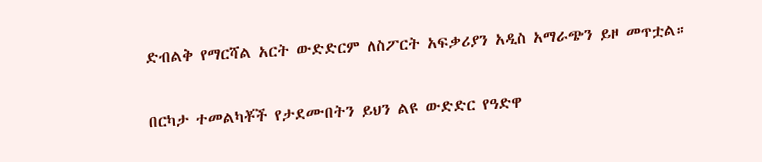ድብልቅ የማርሻል አርት ውድድርም ለስፖርት አፍቃሪያን አዲስ አማራጭን ይዞ መጥቷል።

በርካታ ተመልካቾች የታደሙበትን ይህን ልዩ ውድድር የዓድዋ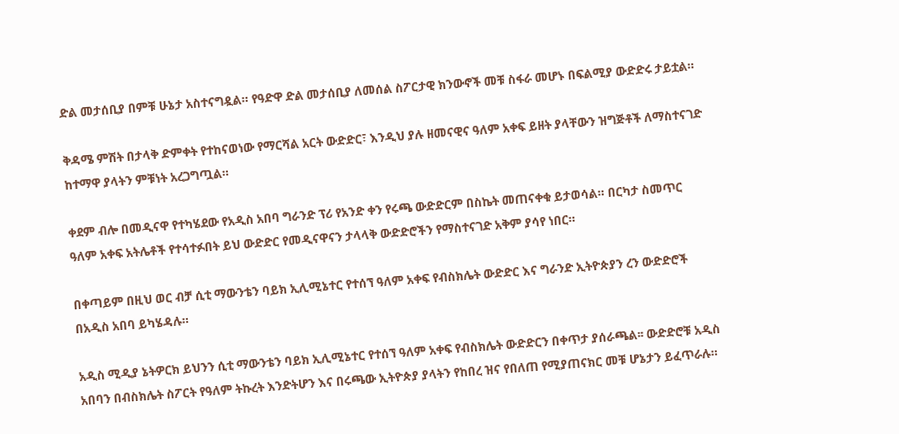ድል መታሰቢያ በምቹ ሁኔታ አስተናግዷል። የዓድዋ ድል መታሰቢያ ለመሰል ስፖርታዊ ክንውኖች መቹ ስፋራ መሆኑ በፍልሚያ ውድድሩ ታይቷል።

ቅዳሜ ምሽት በታላቅ ድምቀት የተከናወነው የማርሻል አርት ውድድር፣ እንዲህ ያሉ ዘመናዊና ዓለም አቀፍ ይዘት ያላቸውን ዝግጅቶች ለማስተናገድ ከተማዋ ያላትን ምቹነት አረጋግጧል።

ቀደም ብሎ በመዲናዋ የተካሄደው የአዲስ አበባ ግራንድ ፕሪ የአንድ ቀን የሩጫ ውድድርም በስኬት መጠናቀቁ ይታወሳል። በርካታ ስመጥር ዓለም አቀፍ አትሌቶች የተሳተፉበት ይህ ውድድር የመዲናዋናን ታላላቅ ውድድሮችን የማስተናገድ አቅም ያሳየ ነበር።

በቀጣይም በዚህ ወር ብቻ ሲቲ ማውንቴን ባይክ ኢሊሚኔተር የተሰኘ ዓለም አቀፍ የብስክሌት ውድድር እና ግራንድ ኢትዮጵያን ረን ውድድሮች በአዲስ አበባ ይካሄዳሉ።

አዲስ ሚዲያ ኔትዎርክ ይህንን ሲቲ ማውንቴን ባይክ ኢሊሚኔተር የተሰኘ ዓለም አቀፍ የብስክሌት ውድድርን በቀጥታ ያሰራጫል፡፡ ውድድሮቹ አዲስ አበባን በብስክሌት ስፖርት የዓለም ትኩረት እንድትሆን እና በሩጫው ኢትዮጵያ ያላትን የከበረ ዝና የበለጠ የሚያጠናክር መቹ ሆኔታን ይፈጥራሉ።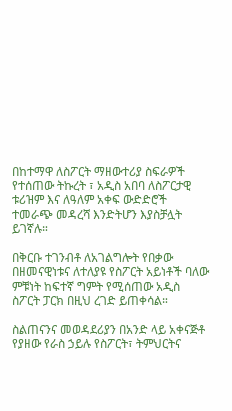በከተማዋ ለስፖርት ማዘውተሪያ ስፍራዎች የተሰጠው ትኩረት ፣ አዲስ አበባ ለስፖርታዊ ቱሪዝም እና ለዓለም አቀፍ ውድድሮች ተመራጭ መዳረሻ እንድትሆን እያስቻሏት ይገኛሉ።

በቅርቡ ተገንብቶ ለአገልግሎት የበቃው በዘመናዊነቱና ለተለያዩ የስፖርት አይነቶች ባለው ምቹነት ከፍተኛ ግምት የሚሰጠው አዲስ ስፖርት ፓርክ በዚህ ረገድ ይጠቀሳል።

ስልጠናንና መወዳደሪያን በአንድ ላይ አቀናጅቶ የያዘው የራስ ኃይሉ የስፖርት፣ ትምህርትና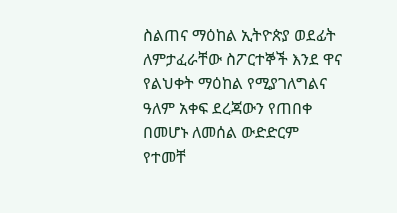ስልጠና ማዕከል ኢትዮጵያ ወደፊት ለምታፈራቸው ስፖርተኞች እንደ ዋና የልህቀት ማዕከል የሚያገለግልና ዓለም አቀፍ ደረጃውን የጠበቀ በመሆኑ ለመሰል ውድድርም የተመቸ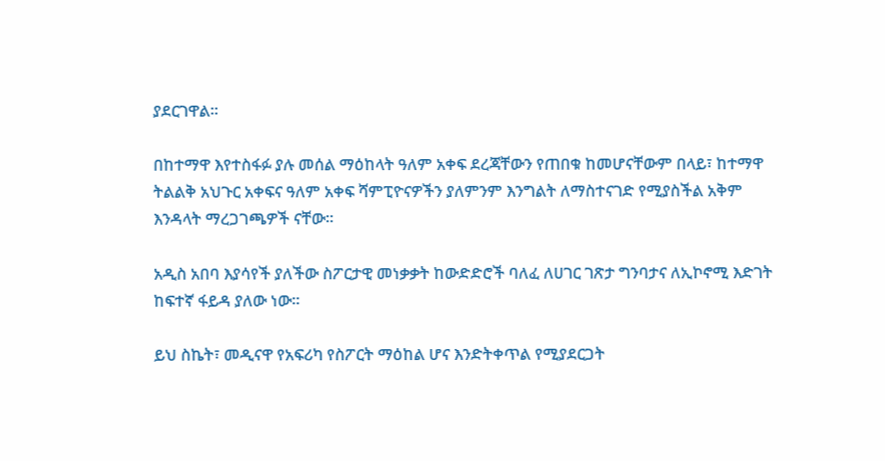ያደርገዋል።

በከተማዋ እየተስፋፉ ያሉ መሰል ማዕከላት ዓለም አቀፍ ደረጃቸውን የጠበቁ ከመሆናቸውም በላይ፣ ከተማዋ ትልልቅ አህጉር አቀፍና ዓለም አቀፍ ሻምፒዮናዎችን ያለምንም እንግልት ለማስተናገድ የሚያስችል አቅም እንዳላት ማረጋገጫዎች ናቸው።

አዲስ አበባ እያሳየች ያለችው ስፖርታዊ መነቃቃት ከውድድሮች ባለፈ ለሀገር ገጽታ ግንባታና ለኢኮኖሚ እድገት ከፍተኛ ፋይዳ ያለው ነው።

ይህ ስኬት፣ መዲናዋ የአፍሪካ የስፖርት ማዕከል ሆና እንድትቀጥል የሚያደርጋት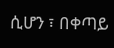ሲሆን ፣ በቀጣይ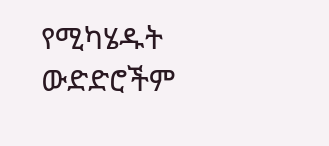የሚካሄዱት ውድድሮችም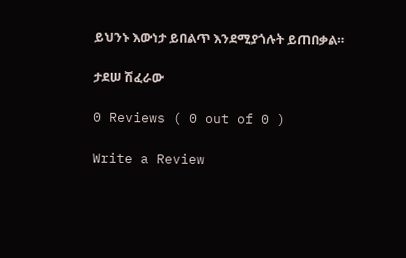ይህንኑ እውነታ ይበልጥ እንደሚያጎሉት ይጠበቃል።

ታደሠ ሽፈራው

0 Reviews ( 0 out of 0 )

Write a Review